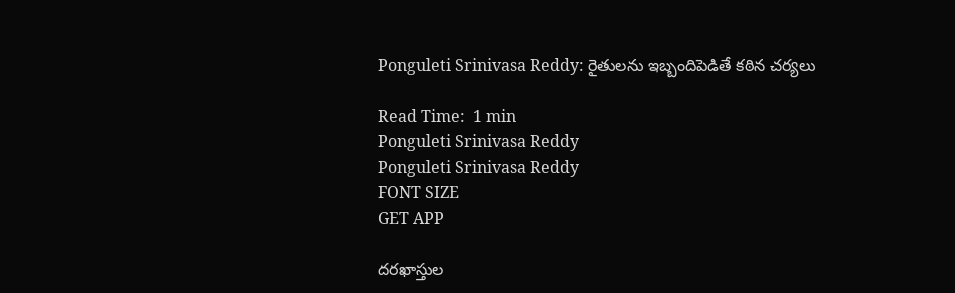Ponguleti Srinivasa Reddy: రైతులను ఇబ్బందిపెడితే కఠిన చర్యలు

Read Time:  1 min
Ponguleti Srinivasa Reddy
Ponguleti Srinivasa Reddy
FONT SIZE
GET APP

దరఖాస్తుల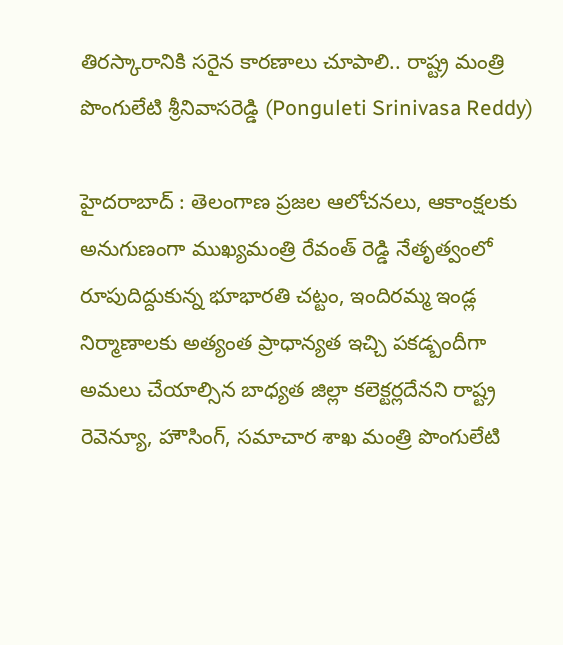తిరస్కారానికి సరైన కారణాలు చూపాలి.. రాష్ట్ర మంత్రి పొంగులేటి శ్రీనివాసరెడ్డి (Ponguleti Srinivasa Reddy)

హైదరాబాద్ : తెలంగాణ ప్రజల ఆలోచనలు, ఆకాంక్షలకు అనుగుణంగా ముఖ్యమంత్రి రేవంత్ రెడ్డి నేతృత్వంలో రూపుదిద్దుకున్న భూభారతి చట్టం, ఇందిరమ్మ ఇండ్ల నిర్మాణాలకు అత్యంత ప్రాధాన్యత ఇచ్చి పకడ్బందీగా అమలు చేయాల్సిన బాధ్యత జిల్లా కలెక్టర్లదేనని రాష్ట్ర రెవెన్యూ, హౌసింగ్, సమాచార శాఖ మంత్రి పొంగులేటి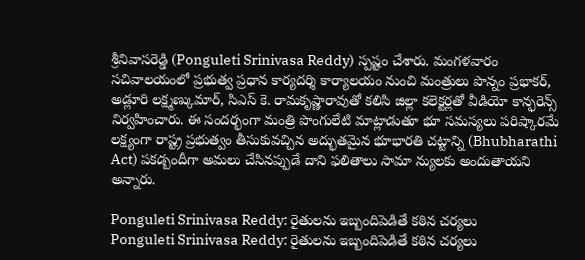శ్రీనివాసరెడ్డి (Ponguleti Srinivasa Reddy) స్పష్టం చేశారు. మంగళవారం సచివాలయంలో ప్రభుత్వ ప్రధాన కార్యదర్శి కార్యాలయం నుంచి మంత్రులు పొన్నం ప్రభాకర్, అడ్లూరి లక్ష్మణ్కుమార్, సిఎస్ కె. రామకృష్ణారావుతో కలిసి జిల్లా కలెక్టర్లతో వీడియో కాన్ఫరెన్స్ నిర్వహించారు. ఈ సందర్భంగా మంత్రి పొంగులేటి మాట్లాడుతూ భూ సమస్యలు పరిష్కారమే లక్ష్యంగా రాష్ట్ర ప్రభుత్వం తీసుకువచ్చిన అద్భుతమైన భూభారతి చట్టాన్ని (Bhubharathi Act) పకడ్బందీగా అమలు చేసినప్పుడే దాని ఫలితాలు సామా న్యులకు అందుతాయని అన్నారు.

Ponguleti Srinivasa Reddy: రైతులను ఇబ్బందిపెడితే కఠిన చర్యలు
Ponguleti Srinivasa Reddy: రైతులను ఇబ్బందిపెడితే కఠిన చర్యలు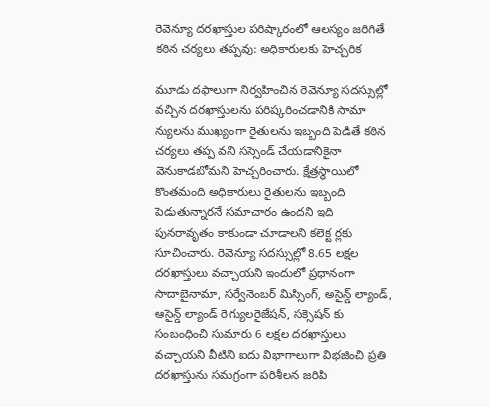రెవెన్యూ దరఖాస్తుల పరిష్కారంలో ఆలస్యం జరిగితే కఠిన చర్యలు తప్పవు: అధికారులకు హెచ్చరిక

మూడు దఫాలుగా నిర్వహించిన రెవెన్యూ సదస్సుల్లో వచ్చిన దరఖాస్తులను పరిష్కరించడానికి సామా న్యులను ముఖ్యంగా రైతులను ఇబ్బంది పెడితే కఠిన చర్యలు తప్ప వని సస్సెండ్ చేయడానికైనా వెనుకాడబోమని హెచ్చరించారు. క్షేత్రస్థాయిలో కొంతమంది అధికారులు రైతులను ఇబ్బంది పెడుతున్నారనే సమాచారం ఉందని ఇది పునరావృతం కాకుండా చూడాలని కలెక్ట ర్లకు సూచించారు. రెవెన్యూ సదస్సుల్లో 8.65 లక్షల దరఖాస్తులు వచ్చాయని ఇందులో ప్రధానంగా సాదాబైనామా, సర్వేనెంబర్ మిస్సింగ్, అసైన్డ్ ల్యాండ్, ఆసైన్డ్ ల్యాండ్ రెగ్యులరైజేషన్, సక్సెషన్ కు సంబంధించి సుమారు 6 లక్షల దరఖాస్తులు వచ్చాయని వీటిని ఐదు విభాగాలుగా విభజించి ప్రతి దరఖాస్తును సమగ్రంగా పరిశీలన జరిపి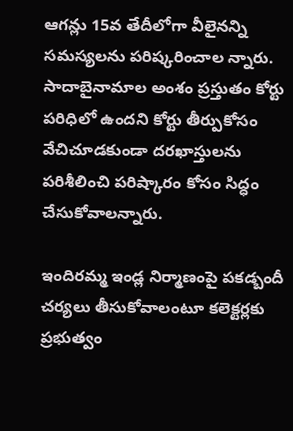ఆగన్లు 15వ తేదీలోగా వీలైనన్ని సమస్యలను పరిష్కరించాల న్నారు. సాదాబైనామాల అంశం ప్రస్తుతం కోర్టు పరిధిలో ఉందని కోర్టు తీర్పుకోసం వేచిచూడకుండా దరఖాస్తులను పరిశీలించి పరిష్కారం కోసం సిద్ధం చేసుకోవాలన్నారు.

ఇందిరమ్మ ఇండ్ల నిర్మాణంపై పకడ్బందీ చర్యలు తీసుకోవాలంటూ కలెక్టర్లకు ప్రభుత్వం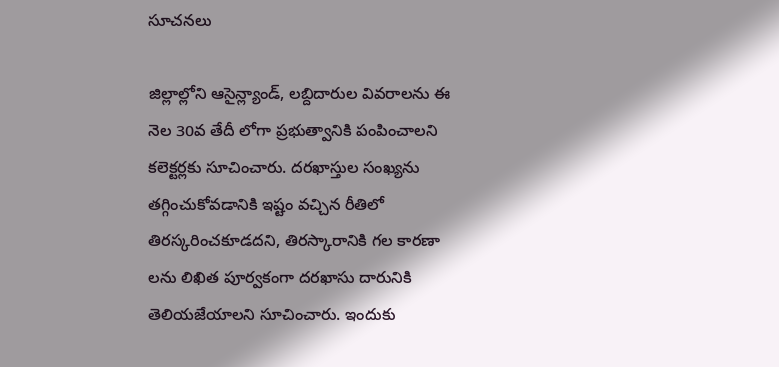సూచనలు

జిల్లాల్లోని ఆసైన్ల్యాండ్, లబ్దిదారుల వివరాలను ఈ నెల 30వ తేదీ లోగా ప్రభుత్వానికి పంపించాలని కలెక్టర్లకు సూచించారు. దరఖాస్తుల సంఖ్యను తగ్గించుకోవడానికి ఇష్టం వచ్చిన రీతిలో తిరస్కరించకూడదని, తిరస్కారానికి గల కారణా లను లిఖిత పూర్వకంగా దరఖాసు దారునికి తెలియజేయాలని సూచించారు. ఇందుకు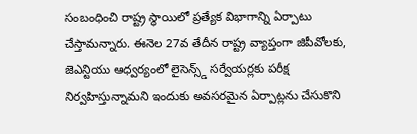సంబంధించి రాష్ట్ర స్థాయిలో ప్రత్యేక విభాగాన్ని ఏర్పాటు చేస్తామన్నారు. ఈనెల 27వ తేదీన రాష్ట్ర వ్యాప్తంగా జిపీవోలకు, జెఎన్టియు ఆధ్వర్యంలో లైసెన్స్డ్ సర్వేయర్లకు పరీక్ష నిర్వహిస్తున్నామని ఇందుకు అవసరమైన ఏర్పాట్లను చేసుకొని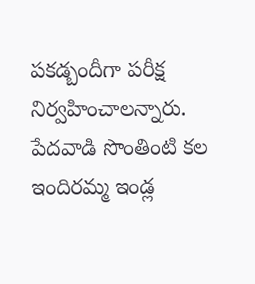పకడ్బందీగా పరీక్ష నిర్వహించాలన్నారు. పేదవాడి సొంతింటి కల ఇందిరమ్మ ఇండ్ల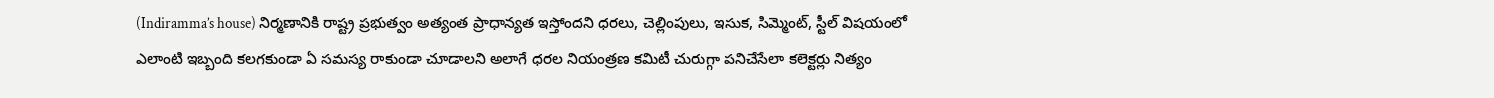(Indiramma’s house) నిర్మణానికి రాష్ట్ర ప్రభుత్వం అత్యంత ప్రాధాన్యత ఇస్తోందని ధరలు, చెల్లింపులు, ఇసుక, సిమ్మెంట్, స్టీల్ విషయంలో ఎలాంటి ఇబ్బంది కలగకుండా ఏ సమస్య రాకుండా చూడాలని అలాగే ధరల నియంత్రణ కమిటీ చురుగ్గా పనిచేసేలా కలెక్టర్లు నిత్యం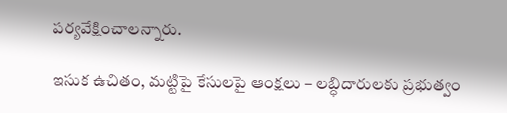పర్యవేక్షించాలన్నారు.

ఇసుక ఉచితం, మట్టిపై కేసులపై ఆంక్షలు – లబ్ధిదారులకు ప్రభుత్వం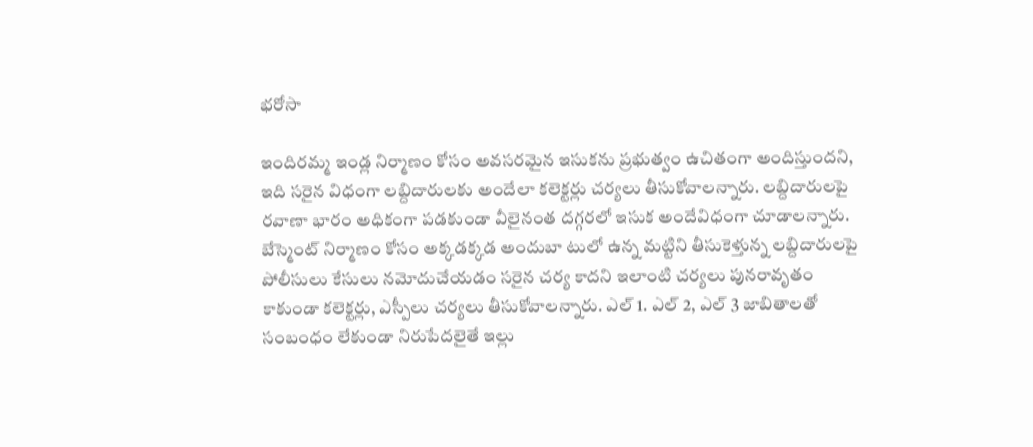భరోసా

ఇందిరమ్మ ఇండ్ల నిర్మాణం కోసం అవసరమైన ఇసుకను ప్రభుత్వం ఉచితంగా అందిస్తుందని, ఇది సరైన విధంగా లబ్దిదారులకు అందేలా కలెక్టర్లు చర్యలు తీసుకోవాలన్నారు. లబ్దిదారులపై రవాణా భారం అధికంగా పడకుండా వీలైనంత దగ్గరలో ఇసుక అందేవిధంగా చూడాలన్నారు. బేస్మెంట్ నిర్మాణం కోసం అక్కడక్కడ అందుబా టులో ఉన్న మట్టిని తీసుకెళ్తున్న లబ్దిదారులపై పోలీసులు కేసులు నమోదుచేయడం సరైన చర్య కాదని ఇలాంటి చర్యలు పునరావృతం కాకుండా కలెక్టర్లు, ఎస్పీలు చర్యలు తీసుకోవాలన్నారు. ఎల్ 1. ఎల్ 2, ఎల్ 3 జాబితాలతో సంబంధం లేకుండా నిరుపేదలైతే ఇల్లు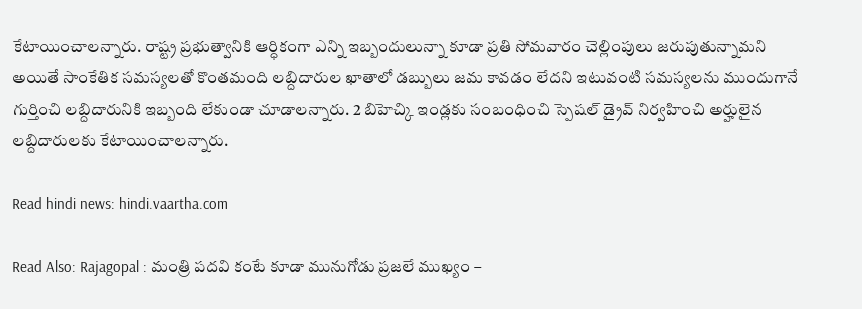కేటాయించాలన్నారు. రాష్ట్ర ప్రభుత్వానికి ఆర్ధికంగా ఎన్ని ఇబ్బందులున్నా కూడా ప్రతి సోమవారం చెల్లింపులు జరుపుతున్నామని అయితే సాంకేతిక సమస్యలతో కొంతమంది లబ్దిదారుల ఖాతాలో డబ్బులు జమ కావడం లేదని ఇటువంటి సమస్యలను ముందుగానే గుర్తించి లబ్దిదారునికి ఇబ్బంది లేకుండా చూడాలన్నారు. 2 బిహెచ్కి ఇండ్లకు సంబంధించి స్పెషల్ డ్రైవ్ నిర్వహించి అర్హులైన లబ్దిదారులకు కేటాయించాలన్నారు.

Read hindi news: hindi.vaartha.com

Read Also: Rajagopal : మంత్రి పదవి కంటే కూడా మునుగోడు ప్రజలే ముఖ్యం –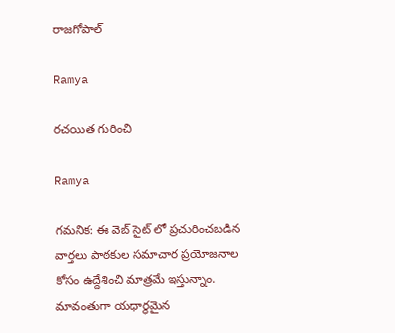రాజగోపాల్

Ramya

రచయిత గురించి

Ramya

గమనిక: ఈ వెబ్ సైట్ లో ప్రచురించబడిన వార్తలు పాఠకుల సమాచార ప్రయోజనాల కోసం ఉద్దేశించి మాత్రమే ఇస్తున్నాం. మావంతుగా యధార్థమైన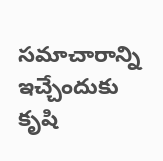సమాచారాన్ని ఇచ్చేందుకు కృషి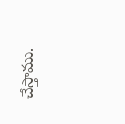చేస్తాము.